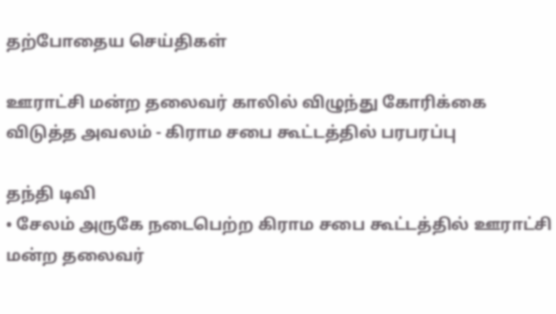தற்போதைய செய்திகள்

ஊராட்சி மன்ற தலைவர் காலில் விழுந்து கோரிக்கை விடுத்த அவலம் - கிராம சபை கூட்டத்தில் பரபரப்பு

தந்தி டிவி
• சேலம் அருகே நடைபெற்ற கிராம சபை கூட்டத்தில் ஊராட்சி மன்ற தலைவர்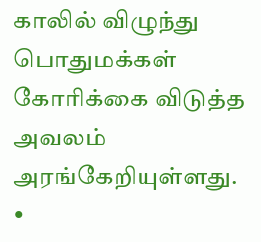காலில் விழுந்து பொதுமக்கள் கோரிக்கை விடுத்த அவலம் அரங்கேறியுள்ளது. •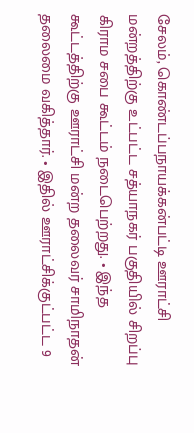சேலம், கொண்டப்பநாயக்கன்பட்டி ஊராட்சி மன்றத்திற்கு உட்பட்ட சத்யாநகர் பகுதியில் சிறப்பு கிராம சபை கூட்டம் நடைபெற்றது. • இந்த கூட்டத்திற்கு ஊராட்சி மன்ற தலைவர் சாமிநாதன் தலைமை வகித்தார். • இதில் ஊராட்சிக்குட்பட்ட 9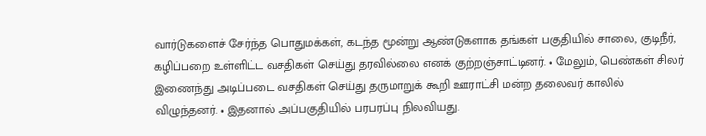வார்டுகளைச் சேர்ந்த பொதுமக்கள், கடந்த மூன்று ஆண்டுகளாக தங்கள் பகுதியில் சாலை, குடிநீர், கழிப்பறை உள்ளிட்ட வசதிகள் செய்து தரவில்லை எனக் குற்றஞ்சாட்டினர். • மேலும், பெண்கள் சிலர் இணைந்து அடிப்படை வசதிகள் செய்து தருமாறுக் கூறி ஊராட்சி மன்ற தலைவர் காலில் விழுந்தனர். • இதனால் அப்பகுதியில் பரபரப்பு நிலவியது.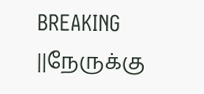BREAKING ||நேருக்கு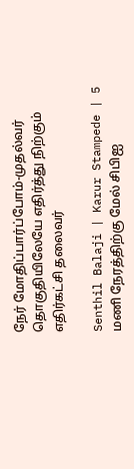நேர் மோதிப்பார்ப்போம்-முதல்வர் தொகுதியிலேயே எதிர்த்து நிற்கும் எதிர்கட்சி தலைவர்

Senthil Balaji | Karur Stampede | 5 மணி நேரத்திற்கு மேல் சிபிஐ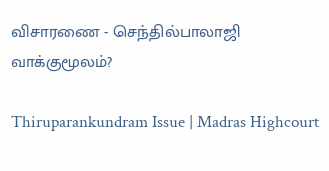விசாரணை - செந்தில்பாலாஜி வாக்குமூலம்?

Thiruparankundram Issue | Madras Highcourt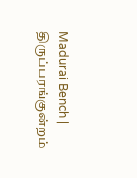Madurai Bench | திருப்பரங்குன்றம்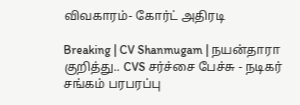விவகாரம்- கோர்ட் அதிரடி

Breaking | CV Shanmugam | நயன்தாரா குறித்து.. CVS சர்ச்சை பேச்சு - நடிகர் சங்கம் பரபரப்பு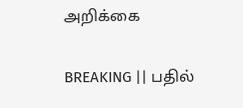அறிக்கை

BREAKING || பதில்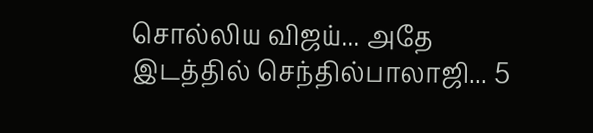சொல்லிய விஜய்... அதே இடத்தில் செந்தில்பாலாஜி... 5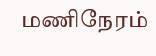மணிநேரம்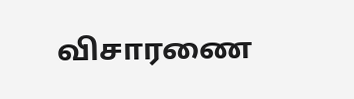விசாரணை